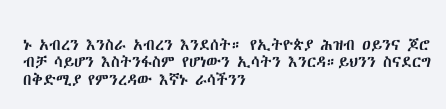ኑ አብረን እንስራ አብረን እንደሰት። የኢትዮጵያ ሕዝብ ዐይንና ጆሮ ብቻ ሳይሆን እስትንፋስም የሆነውን ኢሳትን እንርዳ።ይህንን ስናደርግ በቅድሚያ የምንረዳው እኛኑ ራሳችንን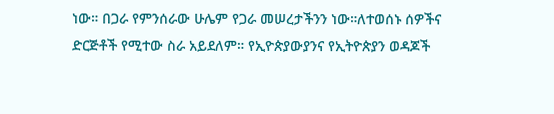ነው። በጋራ የምንሰራው ሁሌም የጋራ መሠረታችንን ነው።ለተወሰኑ ሰዎችና ድርጅቶች የሚተው ስራ አይደለም። የኢዮጵያውያንና የኢትዮጵያን ወዳጆች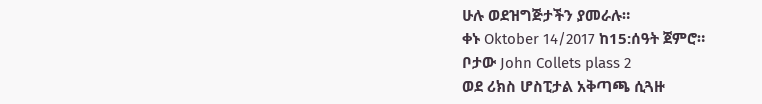ሁሉ ወደዝግጅታችን ያመራሉ።
ቀኑ Oktober 14/2017 ከ15:ሰዓት ጀምሮ።
ቦታው John Collets plass 2
ወደ ሪክስ ሆስፒታል አቅጣጫ ሲጓዙ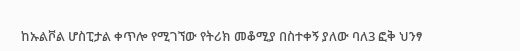ከኡልቮል ሆስፒታል ቀጥሎ የሚገኘው የትሪክ መቆሚያ በስተቀኝ ያለው ባለ3 ፎቅ ህንፃ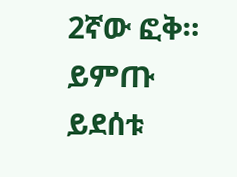2ኛው ፎቅ።
ይምጡ ይደሰቱ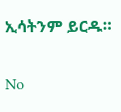ኢሳትንም ይርዱ።

No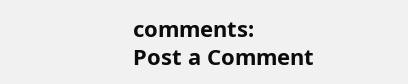comments:
Post a Comment